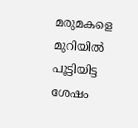മരുമകളെ മുറിയില്‍ പൂട്ടിയിട്ട ശേഷം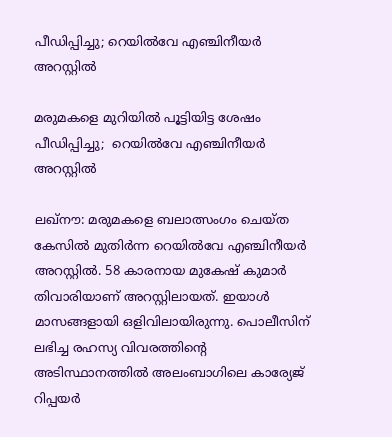പീഡിപ്പിച്ചു; റെയില്‍വേ എഞ്ചിനീയര്‍ അറസ്റ്റില്‍

മരുമകളെ മുറിയില്‍ പൂട്ടിയിട്ട ശേഷം പീഡിപ്പിച്ചു;  റെയില്‍വേ എഞ്ചിനീയര്‍ അറസ്റ്റില്‍

ലഖ്നൗ: മരുമകളെ ബലാത്സംഗം ചെയ്ത കേസില്‍ മുതിര്‍ന്ന റെയില്‍വേ എഞ്ചിനീയര്‍ അറസ്റ്റില്‍. 58 കാരനായ മുകേഷ് കുമാര്‍ തിവാരിയാണ് അറസ്റ്റിലായത്. ഇയാള്‍ മാസങ്ങളായി ഒളിവിലായിരുന്നു. പൊലീസിന് ലഭിച്ച രഹസ്യ വിവരത്തിൻ്റെ  അടിസ്ഥാനത്തില്‍ അലംബാഗിലെ കാര്യേജ് റിപ്പയര്‍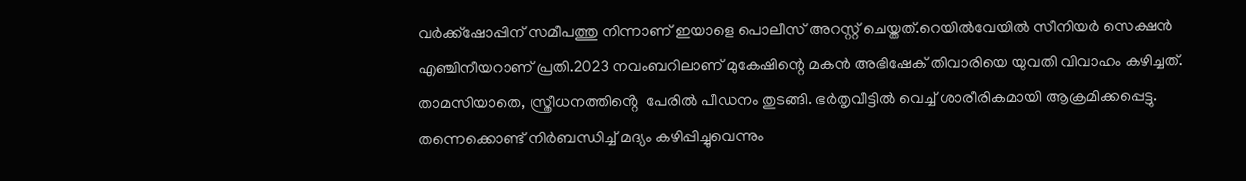വര്‍ക്ക്ഷോപ്പിന് സമീപത്തു നിന്നാണ് ഇയാളെ പൊലീസ് അറസ്റ്റ് ചെയ്തത്.റെയില്‍വേയില്‍ സീനിയര്‍ സെക്ഷന്‍ എഞ്ചിനീയറാണ് പ്രതി.2023 നവംബറിലാണ് മുകേഷിന്റെ മകന്‍ അഭിഷേക് തിവാരിയെ യുവതി വിവാഹം കഴിച്ചത്. താമസിയാതെ, സ്ത്രീധനത്തിൻ്റെ  പേരില്‍ പീഡനം തുടങ്ങി. ഭര്‍തൃവീട്ടില്‍ വെച്ച് ശാരീരികമായി ആക്രമിക്കപ്പെട്ടു. തന്നെക്കൊണ്ട് നിര്‍ബന്ധിച്ച് മദ്യം കഴിപ്പിച്ചുവെന്നും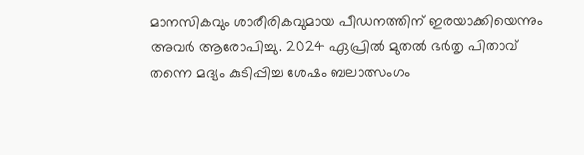മാനസികവും ശാരീരികവുമായ പീഡനത്തിന് ഇരയാക്കിയെന്നും അവര്‍ ആരോപിച്ചു. 2024 ഏപ്രില്‍ മുതല്‍ ഭര്‍തൃ പിതാവ് തന്നെ മദ്യം കുടിപ്പിച്ച ശേഷം ബലാത്സംഗം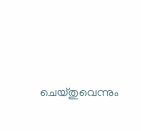ചെയ്തുവെന്നും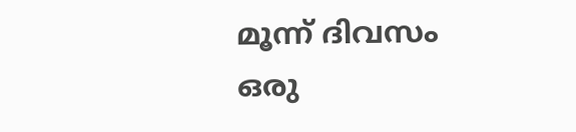മൂന്ന് ദിവസം ഒരു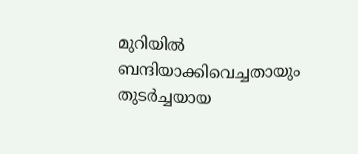മുറിയില്‍ ബന്ദിയാക്കിവെച്ചതായും തുടര്‍ച്ചയായ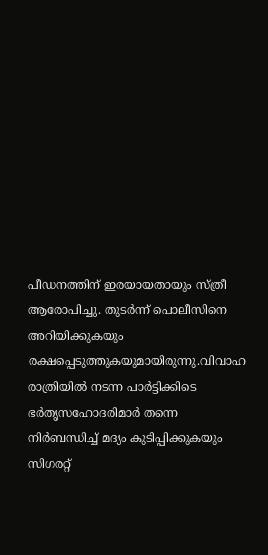പീഡനത്തിന് ഇരയായതായും സ്ത്രീ ആരോപിച്ചു. തുടര്‍ന്ന് പൊലീസിനെ അറിയിക്കുകയും രക്ഷപ്പെടുത്തുകയുമായിരുന്നു.വിവാഹ രാത്രിയില്‍ നടന്ന പാര്‍ട്ടിക്കിടെ ഭര്‍തൃസഹോദരിമാര്‍ തന്നെ നിര്‍ബന്ധിച്ച് മദ്യം കുടിപ്പിക്കുകയും സിഗരറ്റ്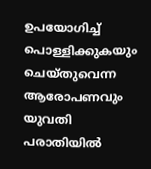ഉപയോഗിച്ച് പൊള്ളിക്കുകയും ചെയ്തുവെന്ന ആരോപണവും  യുവതി പരാതിയില്‍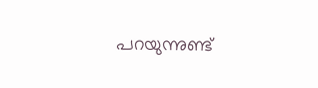പറയുന്നുണ്ട്